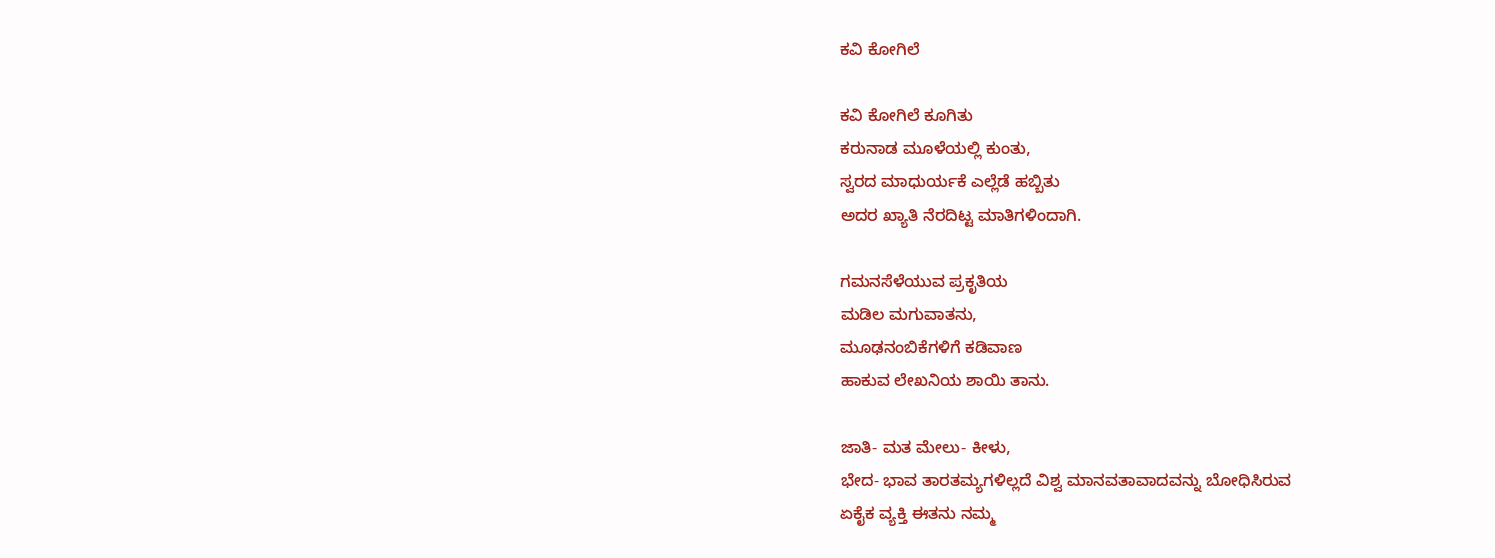ಕವಿ ಕೋಗಿಲೆ

ಕವಿ ಕೋಗಿಲೆ ಕೂಗಿತು
ಕರುನಾಡ ಮೂಳೆಯಲ್ಲಿ ಕುಂತು,
ಸ್ವರದ ಮಾಧುರ್ಯಕೆ ಎಲ್ಲೆಡೆ ಹಬ್ಬಿತು
ಅದರ ಖ್ಯಾತಿ ನೆರದಿಟ್ಟ ಮಾತಿಗಳಿಂದಾಗಿ.

ಗಮನಸೆಳೆಯುವ ಪ್ರಕೃತಿಯ
ಮಡಿಲ ಮಗುವಾತನು,
ಮೂಢನಂಬಿಕೆಗಳಿಗೆ ಕಡಿವಾಣ
ಹಾಕುವ ಲೇಖನಿಯ ಶಾಯಿ ತಾನು.

ಜಾತಿ- ಮತ ಮೇಲು- ಕೀಳು,
ಭೇದ- ಭಾವ ತಾರತಮ್ಯಗಳಿಲ್ಲದೆ ವಿಶ್ವ ಮಾನವತಾವಾದವನ್ನು ಬೋಧಿಸಿರುವ
ಏಕೈಕ ವ್ಯಕ್ತಿ ಈತನು ನಮ್ಮ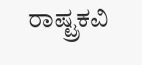ರಾಷ್ಟ್ರಕವಿ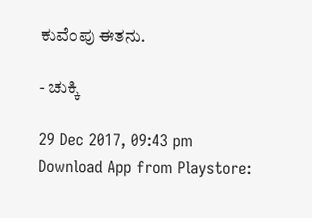ಕುವೆಂಪು ಈತನು.

- ಚುಕ್ಕಿ

29 Dec 2017, 09:43 pm
Download App from Playstore: